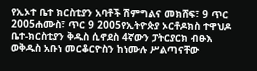የኢኦተ ቤተ ክርስቲያን አባቶች ሽምግልና መክሸፍ፣ 9 ጥር 2005ሐሙስ፣ ጥር 9 2005የኢትዮጵያ ኦርቶዶክስ ተዋህዶ ቤተ-ክርስቲያን ቅዱስ ሲኖደስ 4ኛውን ፓትርያርክ ብፁእ ወቅዱስ አቡነ መርቆርዮስን ከነሙሉ ሥልጣናቸው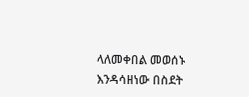ላለመቀበል መወሰኑ እንዳሳዘነው በስደት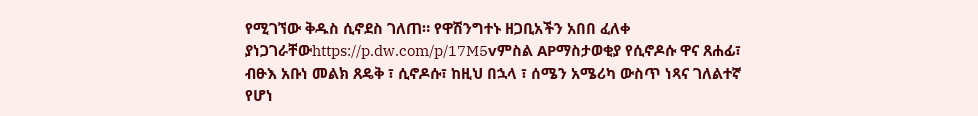የሚገኘው ቅዱስ ሲኖደስ ገለጠ። የዋሽንግተኑ ዘጋቢአችን አበበ ፈለቀ ያነጋገራቸውhttps://p.dw.com/p/17M5vምስል APማስታወቂያ የሲኖዶሱ ዋና ጸሐፊ፣ ብፁእ አቡነ መልክ ጸዴቅ ፣ ሲኖዶሱ፣ ከዚህ በኋላ ፣ ሰሜን አሜሪካ ውስጥ ነጻና ገለልተኛ የሆነ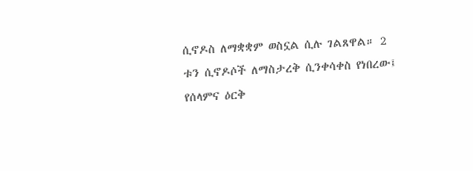ሲኖዶስ ለማቋቋም ወስኗል ሲሉ ገልጸዋል። 2 ቱን ሲኖዶሶች ለማስታረቅ ሲንቀሳቀስ የነበረው፤ የሰላምና ዕርቅ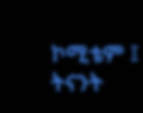ኮሚቴም ፤ ትናንት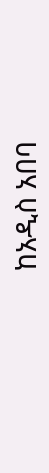ከአዲስ አበባ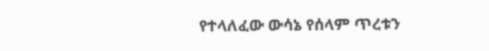የተላለፈው ውሳኔ የሰላም ጥረቱን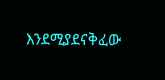እንደሚያደናቅፈው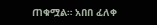ጠቁሟል። አበበ ፈለቀ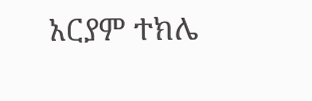አርያም ተክሌ